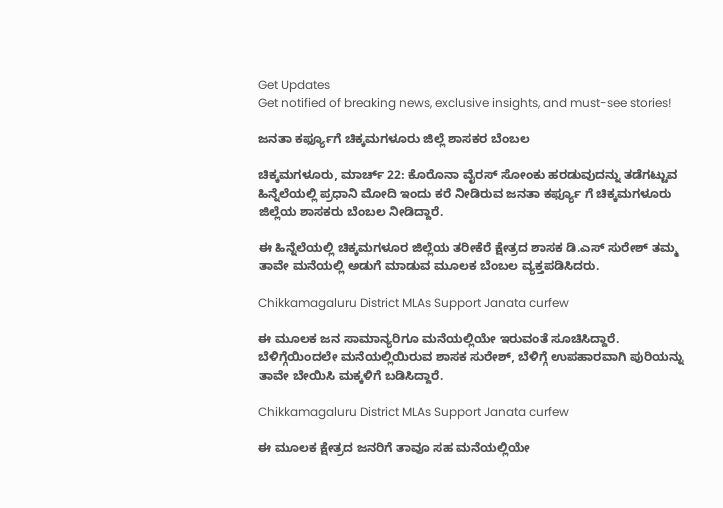Get Updates
Get notified of breaking news, exclusive insights, and must-see stories!

ಜನತಾ ಕರ್ಫ್ಯೂಗೆ ಚಿಕ್ಕಮಗಳೂರು ಜಿಲ್ಲೆ ಶಾಸಕರ ಬೆಂಬಲ

ಚಿಕ್ಕಮಗಳೂರು, ಮಾರ್ಚ್ 22: ಕೊರೊನಾ ವೈರಸ್ ಸೋಂಕು ಹರಡುವುದನ್ನು ತಡೆಗಟ್ಟುವ ಹಿನ್ನೆಲೆಯಲ್ಲಿ ಪ್ರಧಾನಿ ಮೋದಿ ಇಂದು ಕರೆ ನೀಡಿರುವ ಜನತಾ ಕರ್ಫ್ಯೂ ಗೆ ಚಿಕ್ಕಮಗಳೂರು ಜಿಲ್ಲೆಯ ಶಾಸಕರು ಬೆಂಬಲ ನೀಡಿದ್ದಾರೆ.

ಈ ಹಿನ್ನೆಲೆಯಲ್ಲಿ ಚಿಕ್ಕಮಗಳೂರ ಜಿಲ್ಲೆಯ ತರೀಕೆರೆ ಕ್ಷೇತ್ರದ ಶಾಸಕ ಡಿ.ಎಸ್ ಸುರೇಶ್ ತಮ್ಮ ತಾವೇ ಮನೆಯಲ್ಲಿ ಅಡುಗೆ ಮಾಡುವ ಮೂಲಕ ಬೆಂಬಲ‌ ವ್ಯಕ್ತಪಡಿಸಿದರು.

Chikkamagaluru District MLAs Support Janata curfew

ಈ ಮೂಲಕ ಜನ ಸಾಮಾನ್ಯರಿಗೂ ಮನೆಯಲ್ಲಿಯೇ ಇರುವಂತೆ ಸೂಚಿಸಿದ್ದಾರೆ. ಬೆಳಿಗ್ಗೆಯಿಂದಲೇ ಮನೆಯಲ್ಲಿಯಿರುವ ಶಾಸಕ ಸುರೇಶ್, ಬೆಳಿಗ್ಗೆ ಉಪಹಾರವಾಗಿ ಪುರಿಯನ್ನು ತಾವೇ ಬೇಯಿಸಿ ಮಕ್ಕಳಿಗೆ ಬಡಿಸಿದ್ದಾರೆ.

Chikkamagaluru District MLAs Support Janata curfew

ಈ ಮೂಲಕ ಕ್ಷೇತ್ರದ ಜನರಿಗೆ ತಾವೂ ಸಹ ಮನೆಯಲ್ಲಿಯೇ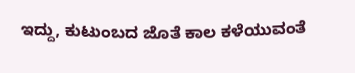ಇದ್ದು, ಕುಟುಂಬದ ಜೊತೆ ಕಾಲ ಕಳೆಯುವಂತೆ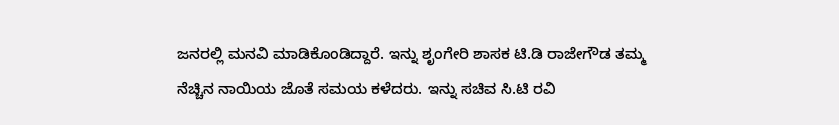ಜನರಲ್ಲಿ ಮನವಿ ಮಾಡಿಕೊಂಡಿದ್ದಾರೆ. ಇನ್ನು ಶೃಂಗೇರಿ ಶಾಸಕ ಟಿ.ಡಿ ರಾಜೇಗೌಡ ತಮ್ಮ ನೆಚ್ಚಿನ ನಾಯಿಯ ಜೊತೆ ಸಮಯ ಕಳೆದರು. ಇನ್ನು ಸಚಿವ ಸಿ.ಟಿ ರವಿ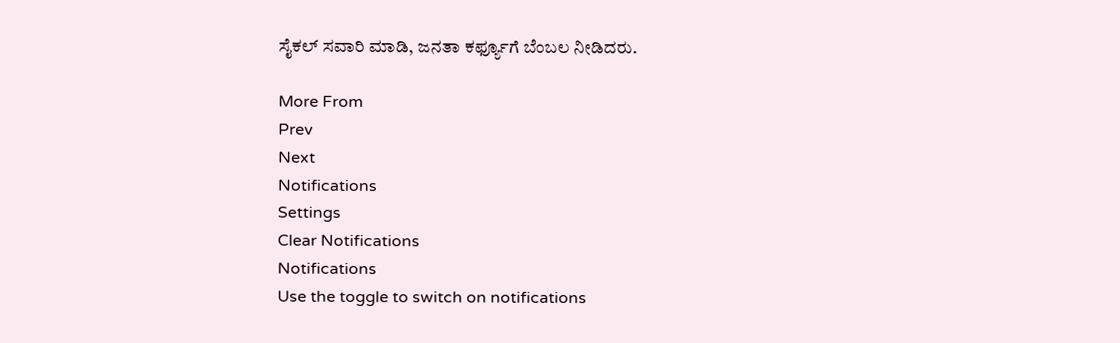ಸೈಕಲ್ ಸವಾರಿ ಮಾಡಿ, ಜನತಾ ಕರ್ಫ್ಯೂಗೆ ಬೆಂಬಲ ನೀಡಿದರು.

More From
Prev
Next
Notifications
Settings
Clear Notifications
Notifications
Use the toggle to switch on notifications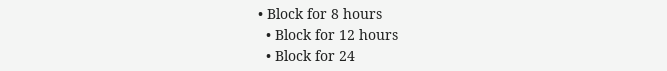• Block for 8 hours
  • Block for 12 hours
  • Block for 24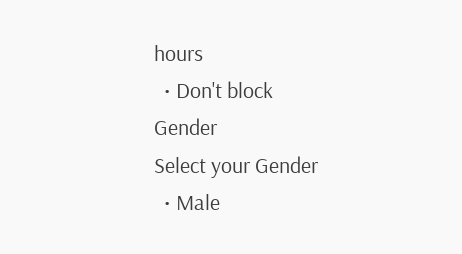hours
  • Don't block
Gender
Select your Gender
  • Male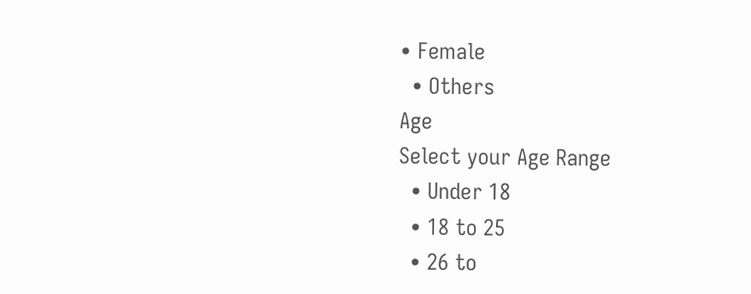• Female
  • Others
Age
Select your Age Range
  • Under 18
  • 18 to 25
  • 26 to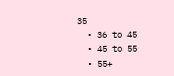35
  • 36 to 45
  • 45 to 55
  • 55+